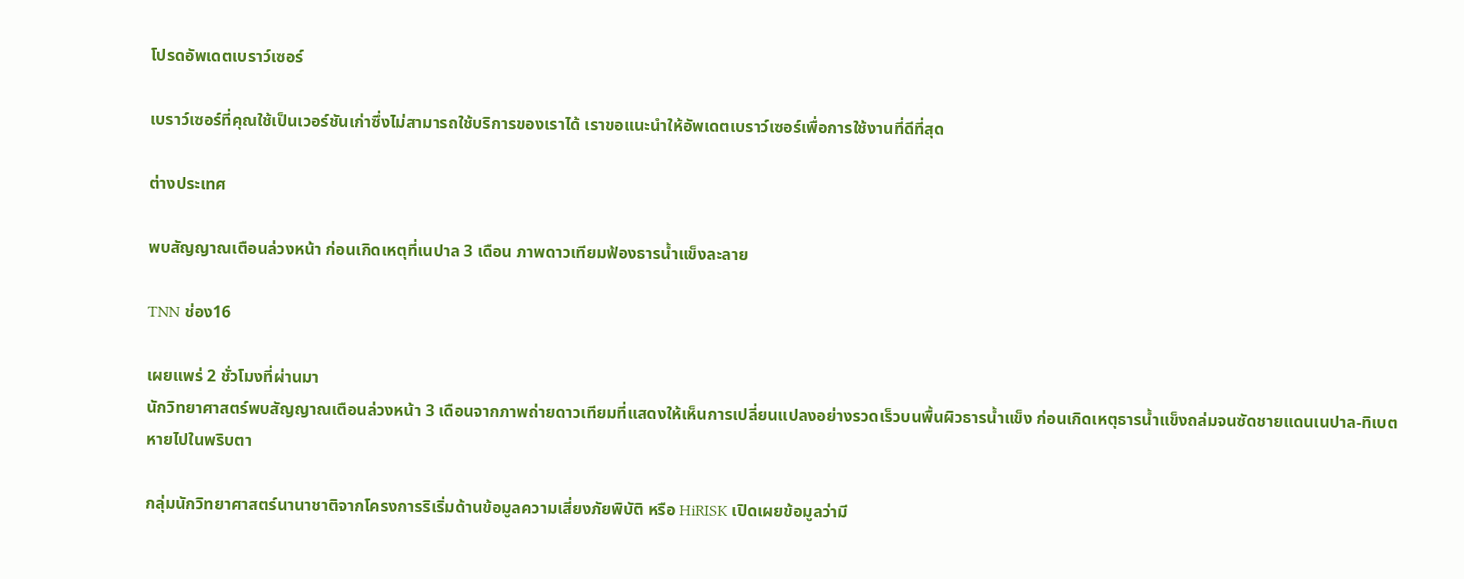โปรดอัพเดตเบราว์เซอร์

เบราว์เซอร์ที่คุณใช้เป็นเวอร์ชันเก่าซึ่งไม่สามารถใช้บริการของเราได้ เราขอแนะนำให้อัพเดตเบราว์เซอร์เพื่อการใช้งานที่ดีที่สุด

ต่างประเทศ

พบสัญญาณเตือนล่วงหน้า ก่อนเกิดเหตุที่เนปาล 3 เดือน ภาพดาวเทียมฟ้องธารน้ำแข็งละลาย

TNN ช่อง16

เผยแพร่ 2 ชั่วโมงที่ผ่านมา
นักวิทยาศาสตร์พบสัญญาณเตือนล่วงหน้า 3 เดือนจากภาพถ่ายดาวเทียมที่แสดงให้เห็นการเปลี่ยนแปลงอย่างรวดเร็วบนพื้นผิวธารน้ำแข็ง ก่อนเกิดเหตุธารน้ำแข็งถล่มจนซัดชายแดนเนปาล-ทิเบต หายไปในพริบตา

กลุ่มนักวิทยาศาสตร์นานาชาติจากโครงการริเริ่มด้านข้อมูลความเสี่ยงภัยพิบัติ หรือ HiRISK เปิดเผยข้อมูลว่ามี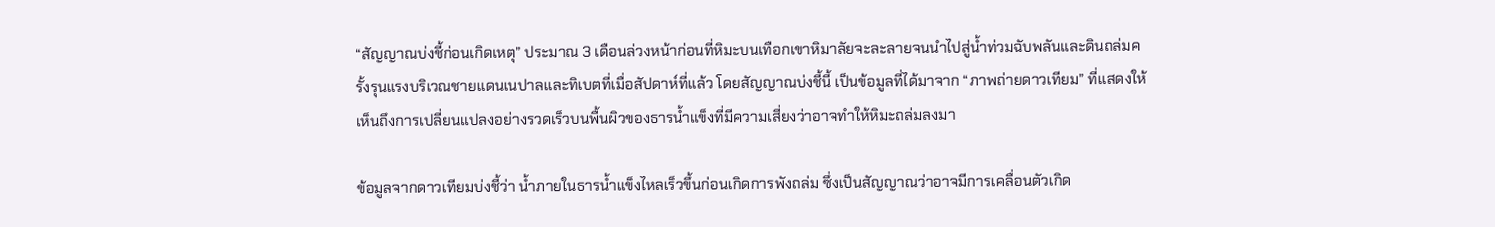“สัญญาณบ่งชี้ก่อนเกิดเหตุ” ประมาณ 3 เดือนล่วงหน้าก่อนที่หิมะบนเทือกเขาหิมาลัยจะละลายจนนำไปสู่น้ำท่วมฉับพลันและดินถล่มครั้งรุนแรงบริเวณชายแดนเนปาลและทิเบตที่เมื่อสัปดาห์ที่แล้ว โดยสัญญาณบ่งชี้นี้ เป็นข้อมูลที่ได้มาจาก “ภาพถ่ายดาวเทียม” ที่แสดงให้เห็นถึงการเปลี่ยนแปลงอย่างรวดเร็วบนพื้นผิวของธารน้ำแข็งที่มีความเสี่ยงว่าอาจทำให้หิมะถล่มลงมา

ข้อมูลจากดาวเทียมบ่งชี้ว่า น้ำภายในธารน้ำแข็งไหลเร็วขึ้นก่อนเกิดการพังถล่ม ซึ่งเป็นสัญญาณว่าอาจมีการเคลื่อนตัวเกิด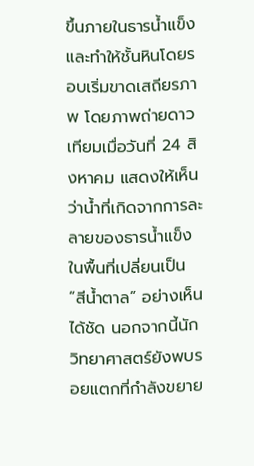ขึ้นภายในธารน้ำแข็งและทำให้ชั้นหินโดยรอบเริ่มขาดเสถียรภาพ โดยภาพถ่ายดาวเทียมเมื่อวันที่ 24 สิงหาคม แสดงให้เห็นว่าน้ำที่เกิดจากการละลายของธารน้ำแข็งในพื้นที่เปลี่ยนเป็น “สีน้ำตาล” อย่างเห็นได้ชัด นอกจากนี้นักวิทยาศาสตร์ยังพบรอยแตกที่กำลังขยาย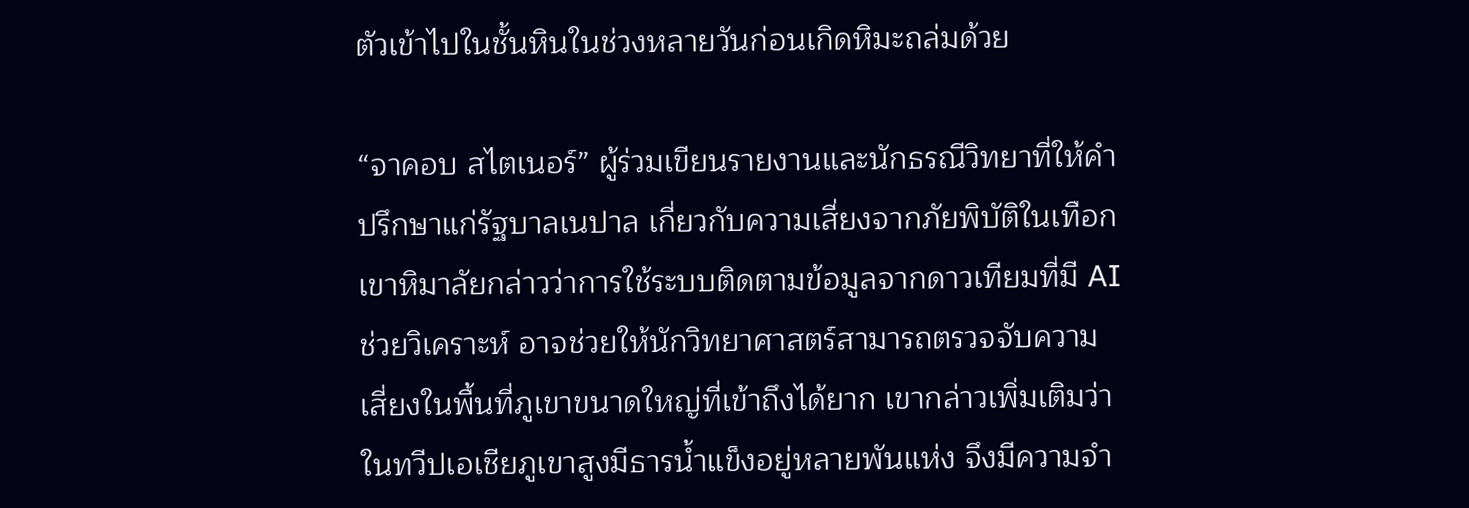ตัวเข้าไปในชั้นหินในช่วงหลายวันก่อนเกิดหิมะถล่มด้วย

“จาคอบ สไตเนอร์” ผู้ร่วมเขียนรายงานและนักธรณีวิทยาที่ให้คำปรึกษาแก่รัฐบาลเนปาล เกี่ยวกับความเสี่ยงจากภัยพิบัติในเทือกเขาหิมาลัยกล่าวว่าการใช้ระบบติดตามข้อมูลจากดาวเทียมที่มี AI ช่วยวิเคราะห์ อาจช่วยให้นักวิทยาศาสตร์สามารถตรวจจับความเสี่ยงในพื้นที่ภูเขาขนาดใหญ่ที่เข้าถึงได้ยาก เขากล่าวเพิ่มเติมว่า ในทวีปเอเชียภูเขาสูงมีธารน้ำแข็งอยู่หลายพันแห่ง จึงมีความจำ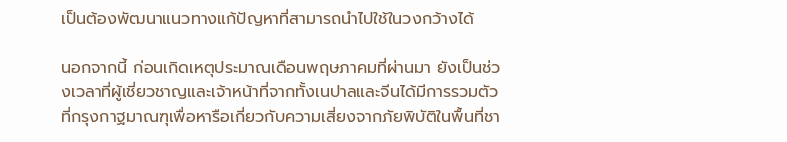เป็นต้องพัฒนาแนวทางแก้ปัญหาที่สามารถนำไปใช้ในวงกว้างได้

นอกจากนี้ ก่อนเกิดเหตุประมาณเดือนพฤษภาคมที่ผ่านมา ยังเป็นช่วงเวลาที่ผู้เชี่ยวชาญและเจ้าหน้าที่จากทั้งเนปาลและจีนได้มีการรวมตัวที่กรุงกาฐมาณฑุเพื่อหารือเกี่ยวกับความเสี่ยงจากภัยพิบัติในพื้นที่ชา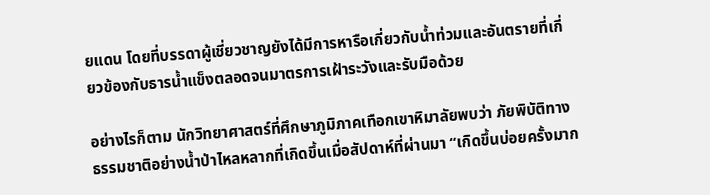ยแดน โดยที่บรรดาผู้เชี่ยวชาญยังได้มีการหารือเกี่ยวกับน้ำท่วมและอันตรายที่เกี่ยวข้องกับธารน้ำแข็งตลอดจนมาตรการเฝ้าระวังและรับมือด้วย

อย่างไรก็ตาม นักวิทยาศาสตร์ที่ศึกษาภูมิภาคเทือกเขาหิมาลัยพบว่า ภัยพิบัติทางธรรมชาติอย่างน้ำป่าไหลหลากที่เกิดขึ้นเมื่อสัปดาห์ที่ผ่านมา “เกิดขึ้นบ่อยครั้งมาก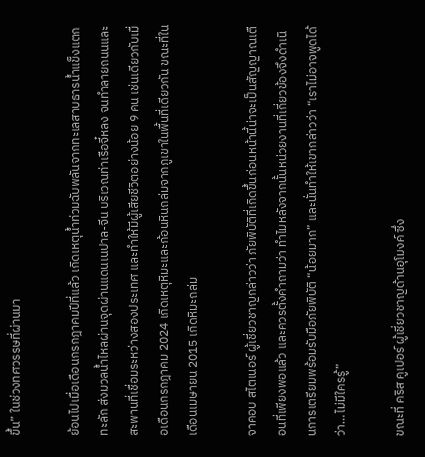ขึ้น” ในช่วงทศวรรษที่ผ่านมา

ย้อนไปเมื่อเดือนกรกฎาคมปีที่แล้ว เกิดเหตุน้ำท่วมฉับพลันจากทะเลสาบธารน้ำแข็งแตกทะลัก ส่งมวลน้ำไหลผ่านจุดผ่านแดนเนปาล-จีน บริเวณท่าเรือจี๋หลง จนทำลายถนนและสะพานที่เชื่อมระหว่างสองประเทศ และทำให้มีผู้เสียชีวิตอย่างน้อย 9 คน เช่นเดียวกับเมื่อเดือนกรกฎาคม 2024 เกิดเหตุหิมะและก้อนหินถล่มจากภูเขาในพื้นที่เดียวกัน ขณะที่ในเดือนเมษายน 2015 เกิดหิมะถล่ม

จาคอบ สไตเนอร์ ผู้เชี่ยวชาญกล่าวว่า ภัยพิบัติที่เกิดขึ้นก่อนหน้านี้น่าจะเป็นสัญญาณเตือนที่เพียงพอแล้ว และควรตั้งคำถามว่า ทำไมหลังจากนั้นหน่วยงานที่เกี่ยวข้องจึงดำเนินการเตรียมพร้อมรับมือภัยพิบัติ “น้อยมาก” และนั่นทำให้เขากล่าวว่า “เราไม่อาจพูดได้ว่า…ไม่มีใครรู้”

ขณะที่ คริส คูเปอร์ ผู้เชี่ยวชาญด้านอุโมงค์ ซึ่ง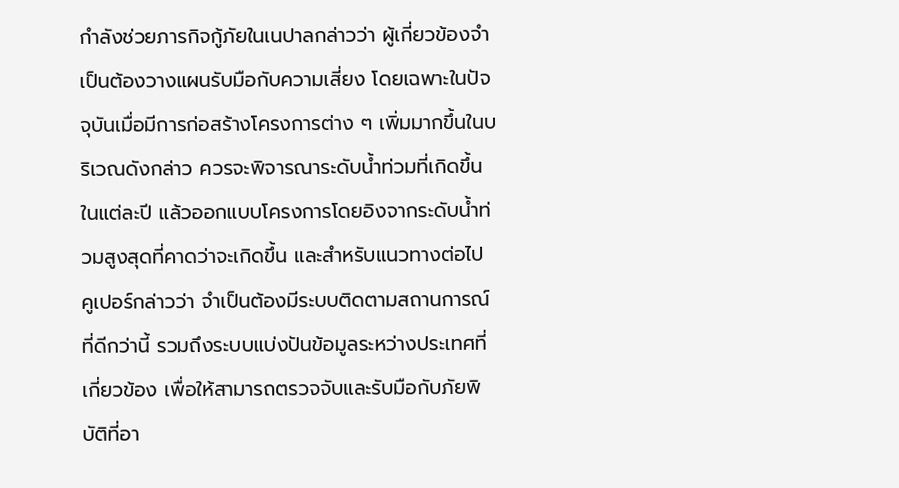กำลังช่วยภารกิจกู้ภัยในเนปาลกล่าวว่า ผู้เกี่ยวข้องจำเป็นต้องวางแผนรับมือกับความเสี่ยง โดยเฉพาะในปัจจุบันเมื่อมีการก่อสร้างโครงการต่าง ๆ เพิ่มมากขึ้นในบริเวณดังกล่าว ควรจะพิจารณาระดับน้ำท่วมที่เกิดขึ้นในแต่ละปี แล้วออกแบบโครงการโดยอิงจากระดับน้ำท่วมสูงสุดที่คาดว่าจะเกิดขึ้น และสำหรับแนวทางต่อไป คูเปอร์กล่าวว่า จำเป็นต้องมีระบบติดตามสถานการณ์ที่ดีกว่านี้ รวมถึงระบบแบ่งปันข้อมูลระหว่างประเทศที่เกี่ยวข้อง เพื่อให้สามารถตรวจจับและรับมือกับภัยพิบัติที่อา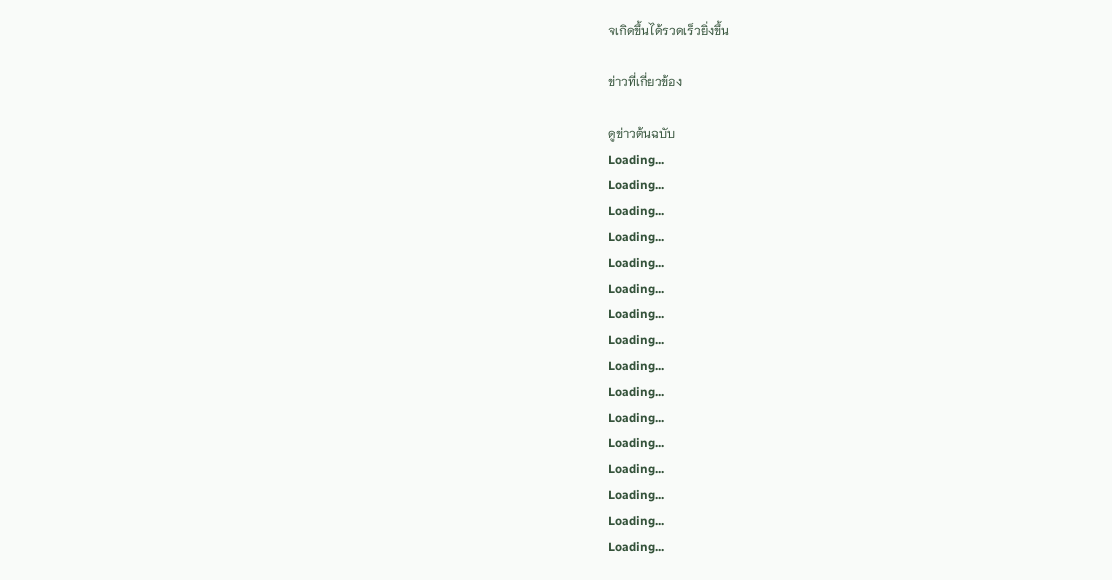จเกิดขึ้นได้รวดเร็วยิ่งขึ้น

ข่าวที่เกี่ยวข้อง

ดูข่าวต้นฉบับ
Loading...
Loading...
Loading...
Loading...
Loading...
Loading...
Loading...
Loading...
Loading...
Loading...
Loading...
Loading...
Loading...
Loading...
Loading...
Loading...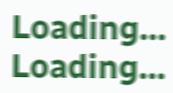Loading...
Loading...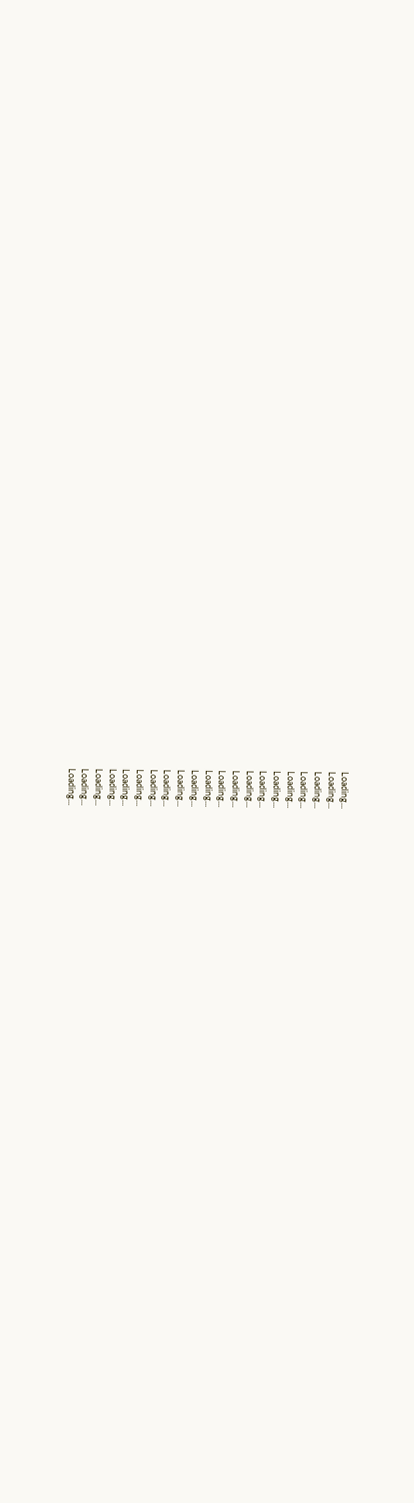Loading...
Loading...
Loading...
Loading...
Loading...
Loading...
Loading...
Loading...
Loading...
Loading...
Loading...
Loading...
Loading...
Loading...
Loading...
Loading...
Loading...
Loading...
Loading...
Loading...
Loading...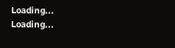Loading...
Loading...